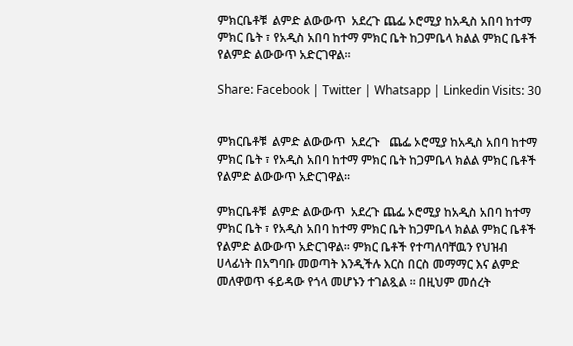ምክርቤቶቹ  ልምድ ልውውጥ  አደረጉ ጨፌ ኦሮሚያ ከአዲስ አበባ ከተማ ምክር ቤት ፣ የአዲስ አበባ ከተማ ምክር ቤት ከጋምቤላ ክልል ምክር ቤቶች የልምድ ልውውጥ አድርገዋል።

Share: Facebook | Twitter | Whatsapp | Linkedin Visits: 30


ምክርቤቶቹ  ልምድ ልውውጥ  አደረጉ   ጨፌ ኦሮሚያ ከአዲስ አበባ ከተማ ምክር ቤት ፣ የአዲስ አበባ ከተማ ምክር ቤት ከጋምቤላ ክልል ምክር ቤቶች የልምድ ልውውጥ አድርገዋል።

ምክርቤቶቹ  ልምድ ልውውጥ  አደረጉ ጨፌ ኦሮሚያ ከአዲስ አበባ ከተማ ምክር ቤት ፣ የአዲስ አበባ ከተማ ምክር ቤት ከጋምቤላ ክልል ምክር ቤቶች የልምድ ልውውጥ አድርገዋል። ምክር ቤቶች የተጣለባቸዉን የህዝብ ሀላፊነት በአግባቡ መወጣት እንዲችሉ እርስ በርስ መማማር እና ልምድ መለዋወጥ ፋይዳው የጎላ መሆኑን ተገልጿል ። በዚህም መሰረት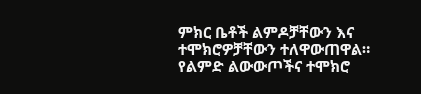ምክር ቤቶች ልምዶቻቸውን እና ተሞክሮዎቻቸውን ተለዋውጠዋል። የልምድ ልውውጦችና ተሞክሮ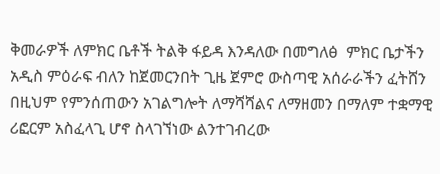ቅመራዎች ለምክር ቤቶች ትልቅ ፋይዳ እንዳለው በመግለፅ  ምክር ቤታችን አዲስ ምዕራፍ ብለን ከጀመርንበት ጊዜ ጀምሮ ውስጣዊ አሰራራችን ፈትሸን በዚህም የምንሰጠውን አገልግሎት ለማሻሻልና ለማዘመን በማለም ተቋማዊ ሪፎርም አስፈላጊ ሆኖ ስላገኘነው ልንተገብረው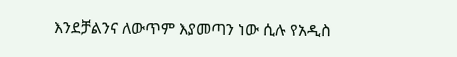እንደቻልንና ለውጥም እያመጣን ነው ሲሉ የአዲስ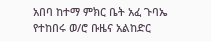አበባ ከተማ ምክር ቤት አፈ ጉባኤ የተከበሩ ወ/ሮ ቡዜና አልከድር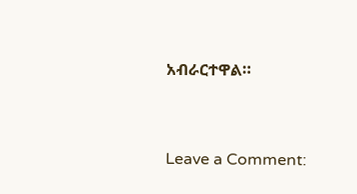አብራርተዋል።



Leave a Comment: